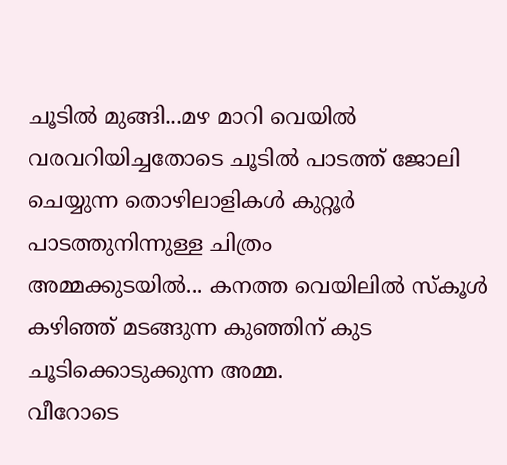ചൂടിൽ മുങ്ങി...മഴ മാറി വെയിൽ വരവറിയിച്ചതോടെ ചൂടിൽ പാടത്ത് ജോലി ചെയ്യുന്ന തൊഴിലാളികൾ കുറ്റൂർ പാടത്തുനിന്നുള്ള ചിത്രം
അമ്മക്കുടയിൽ... കനത്ത വെയിലിൽ സ്‌കൂൾ കഴിഞ്ഞ് മടങ്ങുന്ന കുഞ്ഞിന് കുട ചൂടിക്കൊടുക്കുന്ന അമ്മ.
വീറോടെ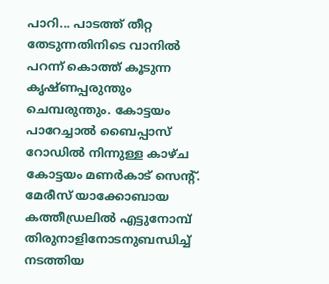പാറി... പാടത്ത് തീറ്റ തേടുന്നതിനിടെ വാനിൽ പറന്ന് കൊത്ത് കൂടുന്ന കൃഷ്ണപ്പരുന്തും ചെമ്പരുന്തും. കോട്ടയം പാറേച്ചാൽ ബൈപ്പാസ് റോഡിൽ നിന്നുള്ള കാഴ്ച
കോട്ടയം മണർകാട് സെൻ്റ്. മേരീസ് യാക്കോബായ കത്തീഡ്രലിൽ എട്ടുനോമ്പ് തിരുനാളിനോടനുബന്ധിച്ച് നടത്തിയ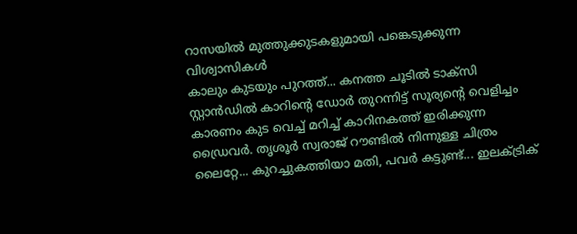റാസയിൽ മുത്തുക്കുടകളുമായി പങ്കെടുക്കുന്ന വിശ്വാസികൾ
കാലും കുടയും പുറത്ത്... കനത്ത ചൂടിൽ ടാക്സി സ്റ്റാൻഡിൽ കാറിന്റെ ഡോർ തുറന്നിട്ട് സൂര്യന്റെ വെളിച്ചം കാരണം കുട വെച്ച് മറിച്ച് കാറിനകത്ത് ഇരിക്കുന്ന ഡ്രൈവർ. തൃശൂർ സ്വരാജ് റൗണ്ടിൽ നിന്നുള്ള ചിത്രം
ലൈറ്റേ... കുറച്ചുകത്തിയാ മതി, പവർ കട്ടുണ്ട്... ഇലക്ട്രിക്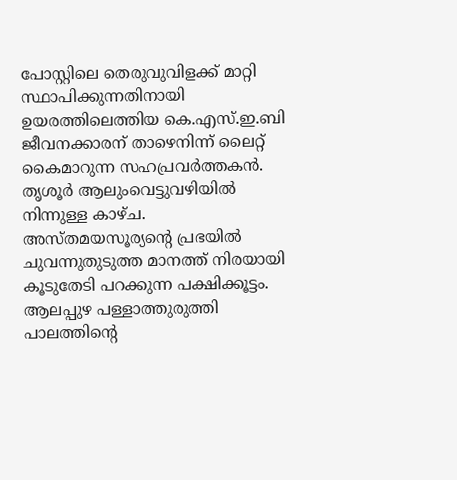പോസ്റ്റിലെ തെരുവുവിളക്ക് മാറ്റി സ്ഥാപിക്കുന്നതിനായി ഉയരത്തിലെത്തിയ കെ.എസ്.ഇ.ബി ജീവനക്കാരന് താഴെനിന്ന് ലൈറ്റ് കൈമാറുന്ന സഹപ്രവർത്തകൻ. തൃശൂർ ആലുംവെട്ടുവഴിയിൽ നിന്നുള്ള കാഴ്ച.
അസ്തമയസൂര്യന്റെ പ്രഭയിൽ ചുവന്നുതുടുത്ത മാനത്ത് നിരയായി കൂടുതേടി പറക്കുന്ന പക്ഷിക്കൂട്ടം. ആലപ്പുഴ പള്ളാത്തുരുത്തി പാലത്തിന്റെ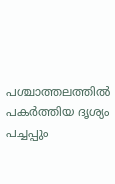പശ്ചാത്തലത്തിൽ പകർത്തിയ ദൃശ്യം
പച്ചപ്പും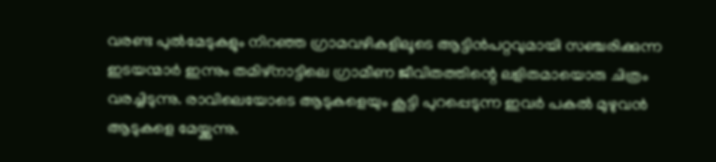വരണ്ട പുൽമേടുകളും നിറഞ്ഞ ഗ്രാമവഴികളിലൂടെ ആട്ടിൻപറ്റവുമായി സഞ്ചരിക്കുന്ന ഇടയന്മാർ ഇന്നും തമിഴ്നാട്ടിലെ ഗ്രാമീണ ജീവിതത്തിന്റെ ലളിതമായൊരു ചിത്രം വരച്ചിടുന്നു. രാവിലെയോടെ ആടുകളെയും കൂട്ടി പുറപ്പെടുന്ന ഇവർ പകൽ മുഴുവൻ ആടുകളെ മേയ്ക്കുന്നു.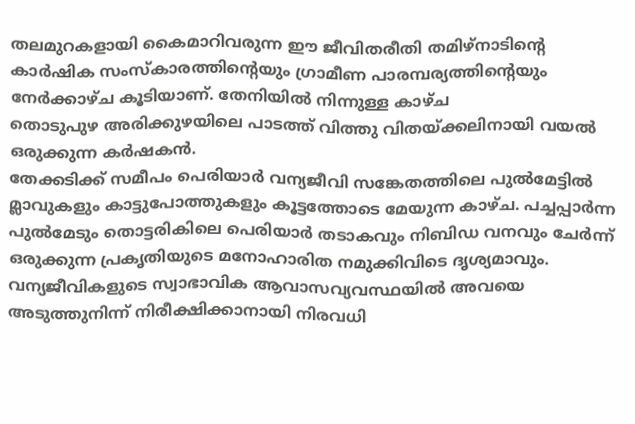തലമുറകളായി കൈമാറിവരുന്ന ഈ ജീവിതരീതി തമിഴ്നാടിന്റെ കാർഷിക സംസ്കാരത്തിന്റെയും ഗ്രാമീണ പാരമ്പര്യത്തിന്റെയും നേർക്കാഴ്ച കൂടിയാണ്. തേനിയിൽ നിന്നുള്ള കാഴ്ച
തൊടുപുഴ അരിക്കുഴയിലെ പാടത്ത് വിത്തു വിതയ്ക്കലിനായി വയൽ ഒരുക്കുന്ന കർഷകൻ.
തേക്കടിക്ക് സമീപം പെരിയാർ വന്യജീവി സങ്കേതത്തിലെ പുൽമേട്ടിൽ മ്ലാവുകളും കാട്ടുപോത്തുകളും കൂട്ടത്തോടെ മേയുന്ന കാഴ്ച. പച്ചപ്പാർന്ന പുൽമേടും തൊട്ടരികിലെ പെരിയാർ തടാകവും നിബിഡ വനവും ചേർന്ന് ഒരുക്കുന്ന പ്രകൃതിയുടെ മനോഹാരിത നമുക്കിവിടെ ദൃശ്യമാവും. വന്യജീവികളുടെ സ്വാഭാവിക ആവാസവ്യവസ്ഥയിൽ അവയെ അടുത്തുനിന്ന് നിരീക്ഷിക്കാനായി നിരവധി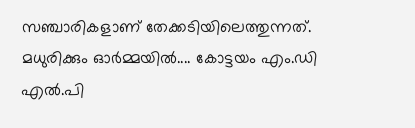സഞ്ചാരികളാണ് തേക്കടിയിലെത്തുന്നത്.
മധുരിക്കും ഓർമ്മയിൽ.... കോട്ടയം എം.ഡി എൽ.പി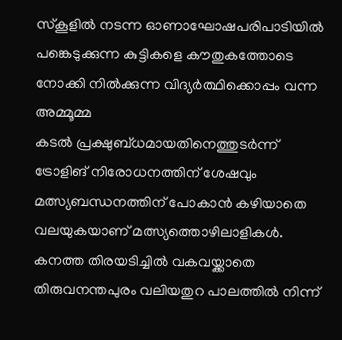സ്‌കൂളിൽ നടന്ന ഓണാഘോഷപരിപാടിയിൽ പങ്കെടുക്കുന്ന കുട്ടികളെ കൗതുകത്തോടെ നോക്കി നിൽക്കുന്ന വിദ്യർത്ഥിക്കൊപ്പം വന്ന അമ്മൂമ്മ
കടൽ പ്രക്ഷുബ്ധമായതിനെത്തുടർന്ന് ട്രോളിങ് നിരോധനത്തിന് ശേഷവും മത്സ്യബന്ധനത്തിന് പോകാൻ കഴിയാതെ വലയുകയാണ് മത്സ്യത്തൊഴിലാളികൾ. കനത്ത തിരയടിച്ചിൽ വകവയ്ക്കാതെ തിരുവനന്തപുരം വലിയതുറ പാലത്തിൽ നിന്ന്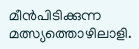മീൻപിടിക്കുന്ന മത്സ്യത്തൊഴിലാളി.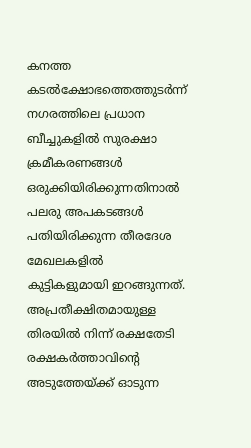കനത്ത കടൽക്ഷോഭത്തെത്തുടർന്ന് നഗരത്തിലെ പ്രധാന ബീച്ചുകളിൽ സുരക്ഷാ ക്രമീകരണങ്ങൾ ഒരുക്കിയിരിക്കുന്നതിനാൽ പലരു അപകടങ്ങൾ പതിയിരിക്കുന്ന തീരദേശ മേഖലകളിൽ കുട്ടികളുമായി ഇറങ്ങുന്നത്. അപ്രതീക്ഷിതമായുള്ള തിരയിൽ നിന്ന് രക്ഷതേടി രക്ഷകർത്താവിന്റെ അടുത്തേയ്ക്ക് ഓടുന്ന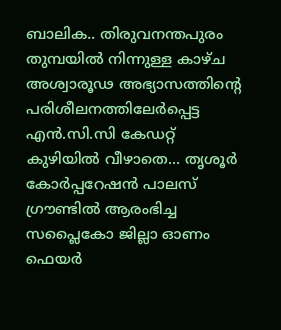ബാലിക.. തിരുവനന്തപുരം തുമ്പയിൽ നിന്നുള്ള കാഴ്ച
അശ്വാരൂഢ അഭ്യാസത്തിന്റെ പരിശീലനത്തിലേർപ്പെട്ട എൻ.സി.സി കേഡറ്റ്
കുഴിയിൽ വീഴാതെ... തൃശൂർ കോർപ്പറേഷൻ പാലസ് ഗ്രൗണ്ടിൽ ആരംഭിച്ച സപ്ലൈകോ ജില്ലാ ഓണം ഫെയർ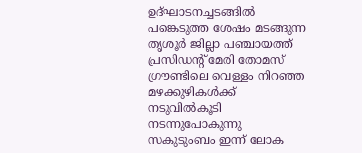ഉദ്ഘാടനച്ചടങ്ങിൽ പങ്കെടുത്ത ശേഷം മടങ്ങുന്ന തൃശൂർ ജില്ലാ പഞ്ചായത്ത് പ്രസിഡന്റ് മേരി തോമസ് ഗ്രൗണ്ടിലെ വെള്ളം നിറഞ്ഞ മഴക്കുഴികൾക്ക് നടുവിൽകൂടി നടന്നുപോകുന്നു
സകുടുംബം ഇന്ന് ലോക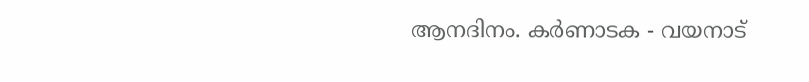ആനദിനം. കർണാടക - വയനാട്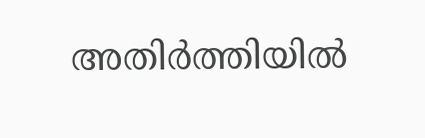അതിർത്തിയിൽ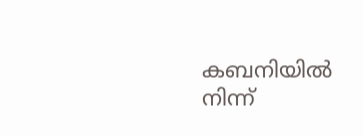കബനിയിൽ നിന്ന്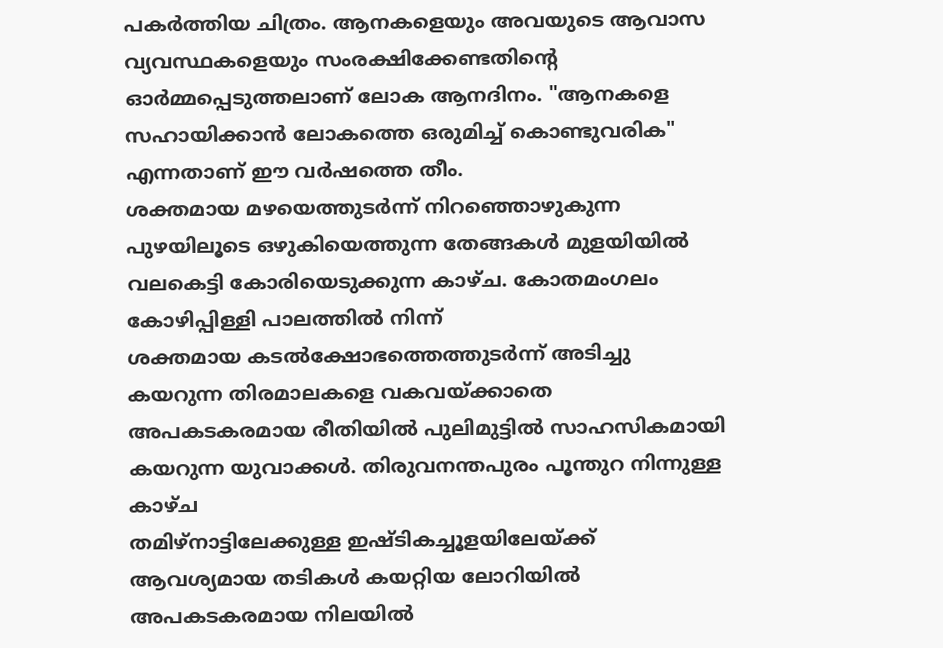പകർത്തിയ ചിത്രം. ആനകളെയും അവയുടെ ആവാസ വ്യവസ്ഥകളെയും സംരക്ഷിക്കേണ്ടതിന്റെ ഓർമ്മപ്പെടുത്തലാണ് ലോക ആനദിനം. "ആനകളെ സഹായിക്കാൻ ലോകത്തെ ഒരുമിച്ച് കൊണ്ടുവരിക" എന്നതാണ് ഈ വർഷത്തെ തീം.
ശക്തമായ മഴയെത്തുടർന്ന് നിറഞ്ഞൊഴുകുന്ന പുഴയിലൂടെ ഒഴുകിയെത്തുന്ന തേങ്ങകൾ മുളയിയിൽ വലകെട്ടി കോരിയെടുക്കുന്ന കാഴ്ച. കോതമംഗലം കോഴിപ്പിള്ളി പാലത്തിൽ നിന്ന്
ശക്തമായ കടൽക്ഷോഭത്തെത്തുടർന്ന് അടിച്ചു കയറുന്ന തിരമാലകളെ വകവയ്ക്കാതെ അപകടകരമായ രീതിയിൽ പുലിമുട്ടിൽ സാഹസികമായി കയറുന്ന യുവാക്കൾ. തിരുവനന്തപുരം പൂന്തുറ നിന്നുള്ള കാഴ്ച
തമിഴ്നാട്ടിലേക്കുള്ള ഇഷ്ടികച്ചൂളയിലേയ്ക്ക് ആവശ്യമായ തടികൾ കയറ്റിയ ലോറിയിൽ അപകടകരമായ നിലയിൽ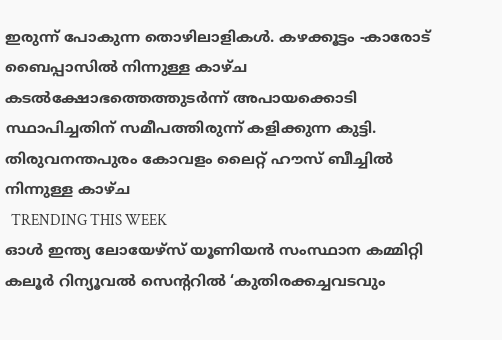ഇരുന്ന് പോകുന്ന തൊഴിലാളികൾ. കഴക്കൂട്ടം -കാരോട് ബൈപ്പാസിൽ നിന്നുള്ള കാഴ്ച
കടൽക്ഷോഭത്തെത്തുടർന്ന് അപായക്കൊടി സ്ഥാപിച്ചതിന് സമീപത്തിരുന്ന് കളിക്കുന്ന കുട്ടി. തിരുവനന്തപുരം കോവളം ലൈറ്റ് ഹൗസ് ബീച്ചിൽ നിന്നുള്ള കാഴ്ച
  TRENDING THIS WEEK
ഓൾ ഇന്ത്യ ലോയേഴ്‌സ് യൂണിയൻ സംസ്ഥാന കമ്മിറ്റി കലൂർ റിന്യൂവൽ സെന്ററിൽ ‘കുതിരക്കച്ചവടവും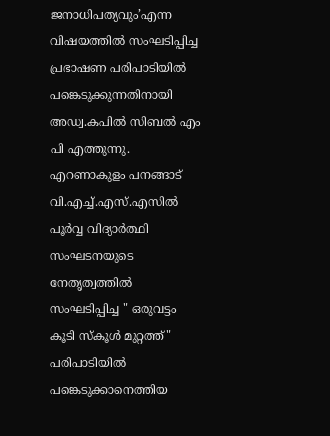ജനാധിപത്യവും’എന്ന വിഷയത്തിൽ സംഘടിപ്പിച്ച പ്രഭാഷണ പരിപാടിയിൽ പങ്കെടുക്കുന്നതിനായി അഡ്വ.കപിൽ സിബൽ എം പി എത്തുന്നു.
എറണാകുളം പനങ്ങാട് വി.എച്ച്.എസ്.എസിൽ പൂർവ്വ വിദ്യാർത്ഥി സംഘടനയുടെ നേതൃത്വത്തിൽ സംഘടിപ്പിച്ച " ഒരുവട്ടം കൂടി സ്കൂൾ മുറ്റത്ത്" പരിപാടിയിൽ പങ്കെടുക്കാനെത്തിയ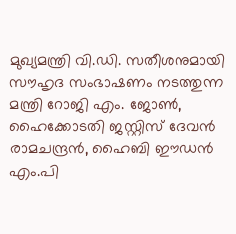മുഖ്യമന്ത്രി വി.ഡി. സതീശനുമായി സൗഹൃദ സംഭാഷണം നടത്തുന്ന മന്ത്രി റോജി എം. ജോൺ, ഹൈക്കോടതി ജസ്റ്റിസ് ദേവൻ രാമചന്ദ്രൻ, ഹൈബി ഈഡൻ എം.പി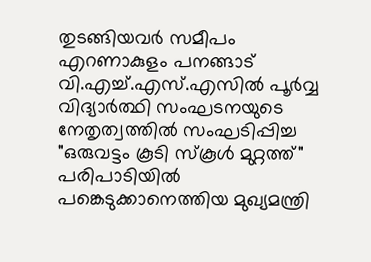തുടങ്ങിയവർ സമീപം
എറണാകുളം പനങ്ങാട് വി.എച്ച്.എസ്.എസിൽ പൂർവ്വ വിദ്യാർത്ഥി സംഘടനയുടെ നേതൃത്വത്തിൽ സംഘടിപ്പിച്ച "ഒരുവട്ടം കൂടി സ്കൂൾ മുറ്റത്ത്" പരിപാടിയിൽ പങ്കെടുക്കാനെത്തിയ മുഖ്യമന്ത്രി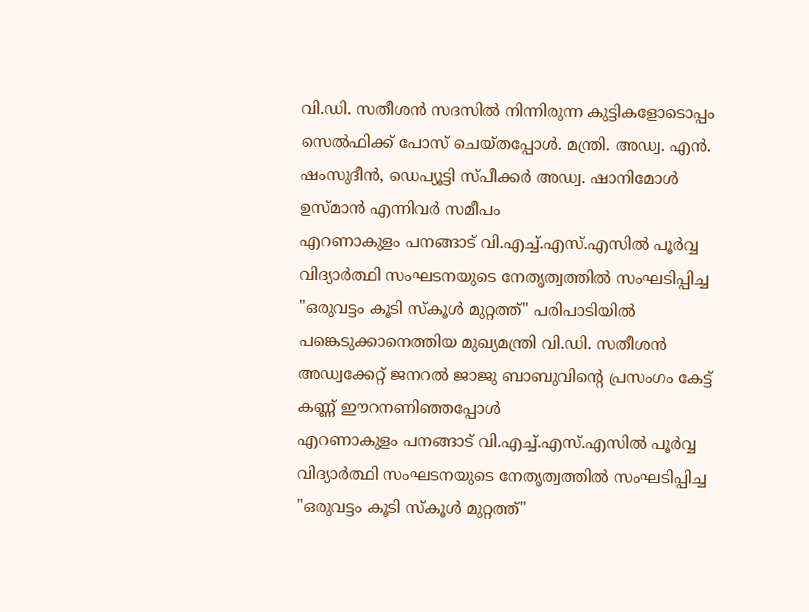വി.ഡി. സതീശൻ സദസിൽ നിന്നിരുന്ന കുട്ടികളോടൊപ്പം സെൽഫിക്ക് പോസ് ചെയ്തപ്പോൾ. മന്ത്രി. അഡ്വ. എൻ. ഷംസുദീൻ, ഡെപ്യൂട്ടി സ്പീക്കർ അഡ്വ. ഷാനിമോൾ ഉസ്മാൻ എന്നിവർ സമീപം
എറണാകുളം പനങ്ങാട് വി.എച്ച്.എസ്.എസിൽ പൂർവ്വ വിദ്യാർത്ഥി സംഘടനയുടെ നേതൃത്വത്തിൽ സംഘടിപ്പിച്ച "ഒരുവട്ടം കൂടി സ്കൂൾ മുറ്റത്ത്" പരിപാടിയിൽ പങ്കെടുക്കാനെത്തിയ മുഖ്യമന്ത്രി വി.ഡി. സതീശൻ അഡ്വക്കേറ്റ് ജനറൽ ജാജു ബാബുവിന്റെ പ്രസംഗം കേട്ട് കണ്ണ് ഈറനണിഞ്ഞപ്പോൾ
എറണാകുളം പനങ്ങാട് വി.എച്ച്.എസ്.എസിൽ പൂർവ്വ വിദ്യാർത്ഥി സംഘടനയുടെ നേതൃത്വത്തിൽ സംഘടിപ്പിച്ച "ഒരുവട്ടം കൂടി സ്കൂൾ മുറ്റത്ത്"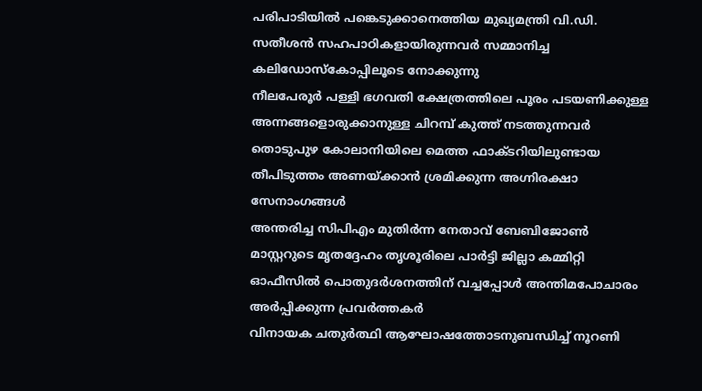പരിപാടിയിൽ പങ്കെടുക്കാനെത്തിയ മുഖ്യമന്ത്രി വി.ഡി. സതീശൻ സഹപാഠികളായിരുന്നവർ സമ്മാനിച്ച കലിഡോസ്കോപ്പിലൂടെ നോക്കുന്നു
നീലപേരൂർ പള്ളി ഭഗവതി ക്ഷേത്രത്തിലെ പൂരം പടയണിക്കുള്ള അന്നങ്ങളൊരുക്കാനുള്ള ചിറമ്പ് കുത്ത് നടത്തുന്നവർ
തൊടുപുഴ കോലാനിയിലെ മെത്ത ഫാക്ടറിയിലുണ്ടായ തീപിടുത്തം അണയ്ക്കാൻ ശ്രമിക്കുന്ന അഗ്നിരക്ഷാ സേനാംഗങ്ങൾ
അന്തരിച്ച സിപിഎം മുതിർന്ന നേതാവ് ബേബിജോൺ മാസ്റ്ററുടെ മൃതദ്ദേഹം തൃശൂരിലെ പാർട്ടി ജില്ലാ കമ്മിറ്റി ഓഫീസിൽ പൊതുദർശനത്തിന് വച്ചപ്പോൾ അന്തിമപോചാരം അർപ്പിക്കുന്ന പ്രവർത്തകർ
വിനായക ചതുർത്ഥി ആഘോഷത്തോടനുബന്ധിച്ച് നൂറണി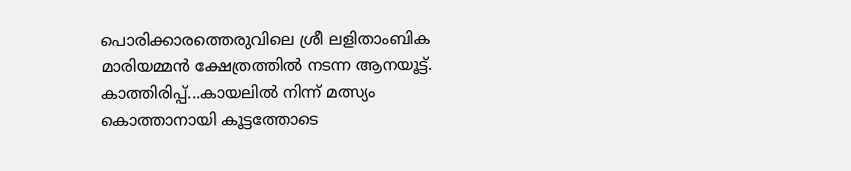പൊരിക്കാരത്തെരുവിലെ ശ്രീ ലളിതാംബിക മാരിയമ്മൻ ക്ഷേത്രത്തിൽ നടന്ന ആനയൂട്ട്.
കാത്തിരിപ്പ്...കായലിൽ നിന്ന് മത്സ്യം കൊത്താനായി കൂട്ടത്തോടെ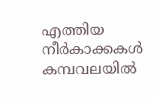എത്തിയ നീർകാക്കകൾ കമ്പവലയിൽ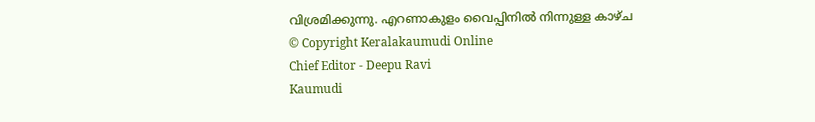വിശ്രമിക്കുന്നു. എറണാകുളം വൈപ്പിനിൽ നിന്നുള്ള കാഴ്ച
© Copyright Keralakaumudi Online
Chief Editor - Deepu Ravi
Kaumudi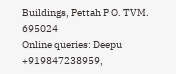Buildings, Pettah P O. TVM. 695024
Online queries: Deepu +919847238959,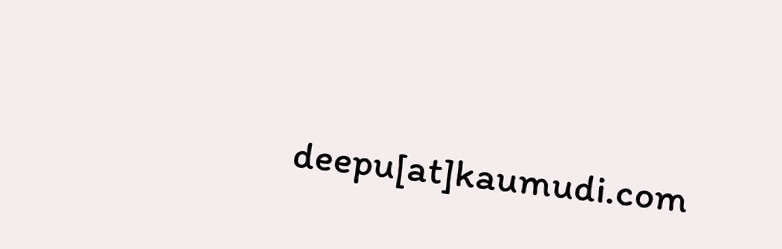deepu[at]kaumudi.com